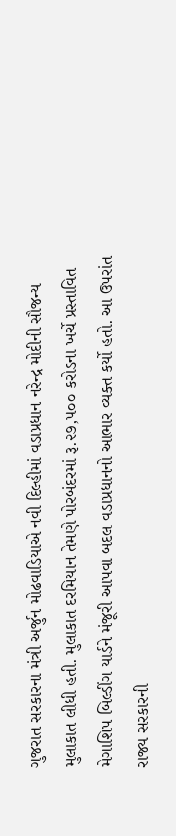ગુજરાત સરકારના મંત્રી અર્જુન મોઢવાડિયાએ નવી દિલ્હીમાં વડાપ્રધાન નરેન્દ્ર મોદીની સૌજન્ય મુલાકાત લીધી હતી. મુલાકાત દરમિયાન તેમણે પોરબંદરમાં રૂ.૨૭,૫૦૦ કરોડના ખર્ચે પ્રસ્તાવિત મેગાશિપ બિલ્ડીંગ યાર્ડને મંજૂરી આપવા બદલ વડાપ્રધાનનો આભાર વ્યક્ત કર્યો હતો. આ ઉપરાંત રાજ્ય સરકારની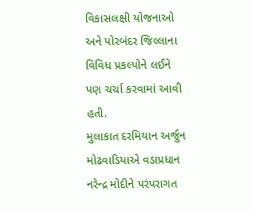વિકાસલક્ષી યોજનાઓ અને પોરબંદર જિલ્લાના વિવિધ પ્રકલ્પોને લઈને પણ ચર્ચા કરવામાં આવી હતી.
મુલાકાત દરમિયાન અર્જુન મોઢવાડિયાએ વડાપ્રધાન નરેન્દ્ર મોદીને પરંપરાગત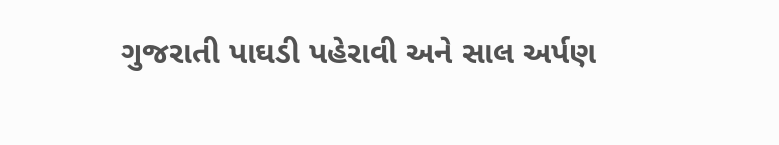ગુજરાતી પાઘડી પહેરાવી અને સાલ અર્પણ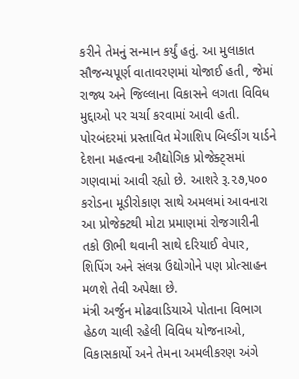કરીને તેમનું સન્માન કર્યું હતું. આ મુલાકાત સૌજન્યપૂર્ણ વાતાવરણમાં યોજાઈ હતી, જેમાં રાજ્ય અને જિલ્લાના વિકાસને લગતા વિવિધ મુદ્દાઓ પર ચર્ચા કરવામાં આવી હતી.
પોરબંદરમાં પ્રસ્તાવિત મેગાશિપ બિલ્ડીંગ યાર્ડને દેશના મહત્વના ઔદ્યોગિક પ્રોજેક્ટ્સમાં ગણવામાં આવી રહ્યો છે. આશરે રૂ.૨૭,૫૦૦ કરોડના મૂડીરોકાણ સાથે અમલમાં આવનારા આ પ્રોજેક્ટથી મોટા પ્રમાણમાં રોજગારીની તકો ઊભી થવાની સાથે દરિયાઈ વેપાર, શિપિંગ અને સંલગ્ન ઉદ્યોગોને પણ પ્રોત્સાહન મળશે તેવી અપેક્ષા છે.
મંત્રી અર્જુન મોઢવાડિયાએ પોતાના વિભાગ હેઠળ ચાલી રહેલી વિવિધ યોજનાઓ, વિકાસકાર્યો અને તેમના અમલીકરણ અંગે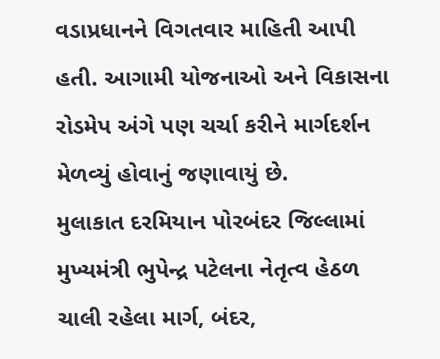વડાપ્રધાનને વિગતવાર માહિતી આપી હતી. આગામી યોજનાઓ અને વિકાસના રોડમેપ અંગે પણ ચર્ચા કરીને માર્ગદર્શન મેળવ્યું હોવાનું જણાવાયું છે.
મુલાકાત દરમિયાન પોરબંદર જિલ્લામાં મુખ્યમંત્રી ભુપેન્દ્ર પટેલના નેતૃત્વ હેઠળ ચાલી રહેલા માર્ગ, બંદર,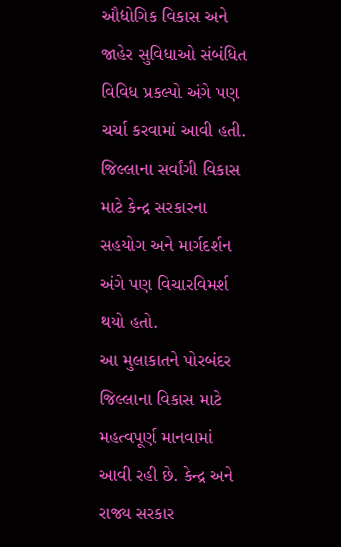ઔદ્યોગિક વિકાસ અને જાહેર સુવિધાઓ સંબંધિત વિવિધ પ્રકલ્પો અંગે પણ ચર્ચા કરવામાં આવી હતી. જિલ્લાના સર્વાંગી વિકાસ માટે કેન્દ્ર સરકારના સહયોગ અને માર્ગદર્શન અંગે પણ વિચારવિમર્શ થયો હતો.
આ મુલાકાતને પોરબંદર જિલ્લાના વિકાસ માટે મહત્વપૂર્ણ માનવામાં આવી રહી છે. કેન્દ્ર અને રાજ્ય સરકાર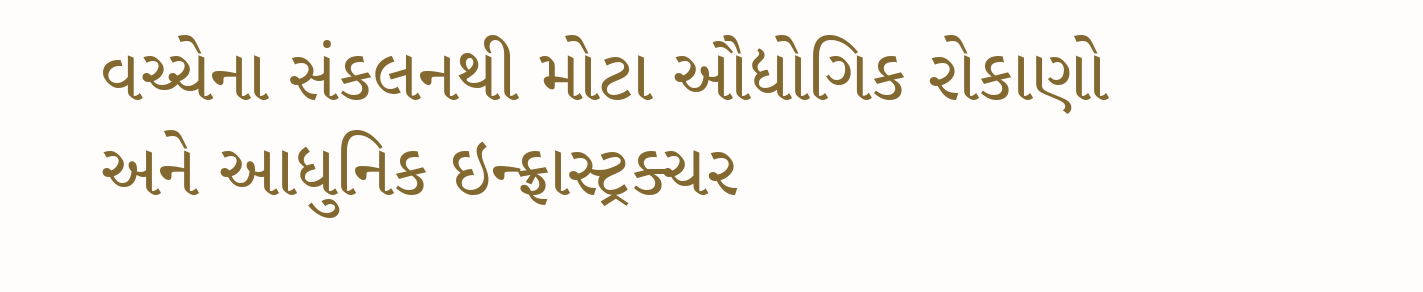વચ્ચેના સંકલનથી મોટા ઔદ્યોગિક રોકાણો અને આધુનિક ઇન્ફ્રાસ્ટ્રક્ચર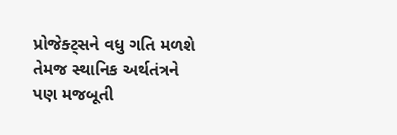પ્રોજેક્ટ્સને વધુ ગતિ મળશે તેમજ સ્થાનિક અર્થતંત્રને પણ મજબૂતી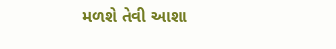મળશે તેવી આશા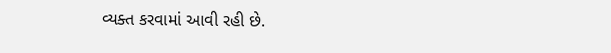વ્યક્ત કરવામાં આવી રહી છે.